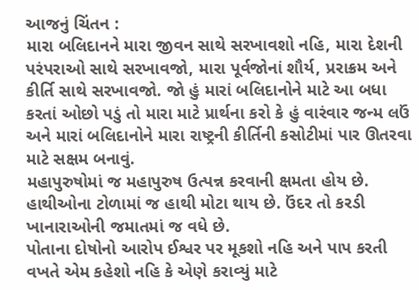આજનું ચિંતન :
મારા બલિદાનને મારા જીવન સાથે સરખાવશો નહિ, મારા દેશની પરંપરાઓ સાથે સરખાવજો, મારા પૂર્વજોનાં શૌર્ય, પ્રરાક્રમ અને કીર્તિ સાથે સરખાવજો. જો હું મારાં બલિદાનોને માટે આ બધા કરતાં ઓછો પડું તો મારા માટે પ્રાર્થના કરો કે હું વારંવાર જન્મ લઉં અને મારાં બલિદાનોને મારા રાષ્ટ્રની કીર્તિની કસોટીમાં પાર ઊતરવા માટે સક્ષમ બનાવું.
મહાપુરુષોમાં જ મહાપુરુષ ઉત્પન્ન કરવાની ક્ષમતા હોય છે. હાથીઓના ટોળામાં જ હાથી મોટા થાય છે. ઉંદર તો કરડી ખાનારાઓની જમાતમાં જ વધે છે.
પોતાના દોષોનો આરોપ ઈશ્વર પર મૂકશો નહિ અને પાપ કરતી વખતે એમ કહેશો નહિ કે એણે કરાવ્યું માટે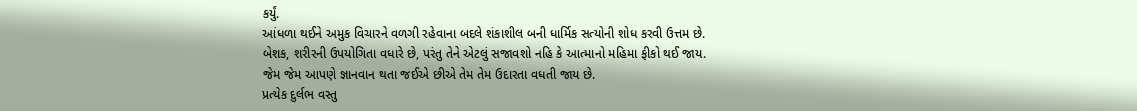કર્યું.
આંધળા થઈને અમુક વિચારને વળગી રહેવાના બદલે શંકાશીલ બની ધાર્મિક સત્યોની શોધ કરવી ઉત્તમ છે.
બેશક, શરીરની ઉપયોગિતા વધારે છે, પરંતુ તેને એટલું સજાવશો નહિ કે આત્માનો મહિમા ફીકો થઈ જાય.
જેમ જેમ આપણે જ્ઞાનવાન થતા જઈએ છીએ તેમ તેમ ઉદારતા વધતી જાય છે.
પ્રત્યેક દુર્લભ વસ્તુ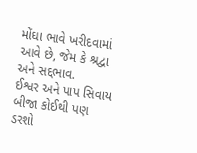મોંઘા ભાવે ખરીદવામાં આવે છે, જેમ કે શ્રદ્વા અને સદ્દભાવ.
ઈશ્વર અને પાપ સિવાય બીજા કોઈથી પણ ડરશો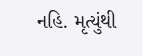નહિ. મૃત્યુંથી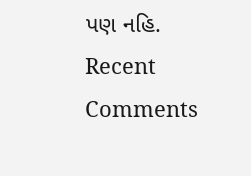પણ નહિ.
Recent Comments